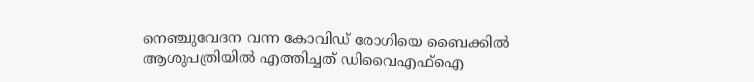നെഞ്ചുവേദന വന്ന കോവിഡ്‌ രോഗിയെ ബൈക്കില്‍ ആശുപത്രിയില്‍ എത്തിച്ചത്‌ ഡിവൈഎഫ്‌ഐ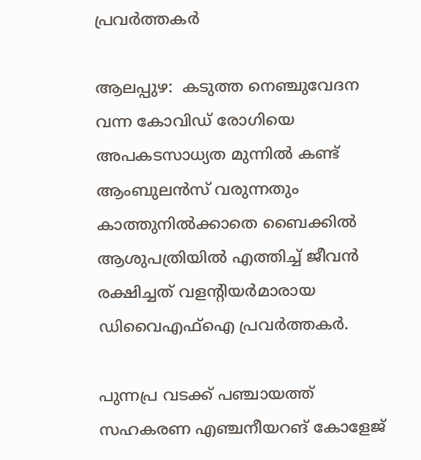പ്രവര്‍ത്തകര്‍

ആലപ്പുഴ:  കടുത്ത നെഞ്ചുവേദന വന്ന കോവിഡ്‌ രോഗിയെ അപകടസാധ്യത മുന്നില്‍ കണ്ട്‌ ആംബുലന്‍സ്‌ വരുന്നതും കാത്തുനില്‍ക്കാതെ ബൈക്കില്‍ ആശുപത്രിയില്‍ എത്തിച്ച്‌ ജീവന്‍ രക്ഷിച്ചത്‌ വളന്റിയര്‍മാരായ ഡിവൈഎഫ്‌ഐ പ്രവര്‍ത്തകര്‍.

പുന്നപ്ര വടക്ക്‌ പഞ്ചായത്ത്‌ സഹകരണ എഞ്ചനീയറങ്‌ കോളേജ്‌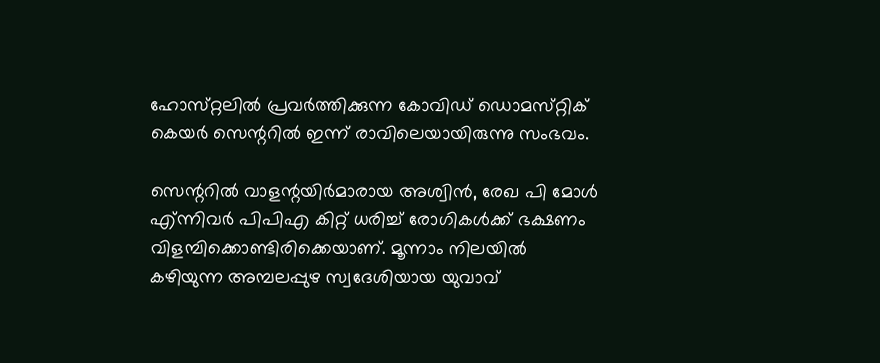ഹോസ്‌റ്റലില്‍ പ്രവര്‍ത്തിക്കുന്ന കോവിഡ്‌ ഡൊമസ്‌റ്റിക്‌ കെയര്‍ സെന്ററില്‍ ഇന്ന്‌ രാവിലെയായിരുന്നു സംഭവം.

സെന്ററില്‍ വാളന്റയിര്‍മാരായ അശ്വിന്‍, രേഖ പി മോള്‍ എ്‌ന്നിവര്‍ പിപിഎ കിറ്റ്‌ ധരിച്ച്‌ രോഗികള്‍ക്ക്‌ ഭക്ഷണം വിളമ്പിക്കൊണ്ടിരിക്കെയാണ്‌. മൂന്നാം നിലയില്‍ കഴിയുന്ന അമ്പലപ്പുഴ സ്വദേശിയായ യുവാവ്‌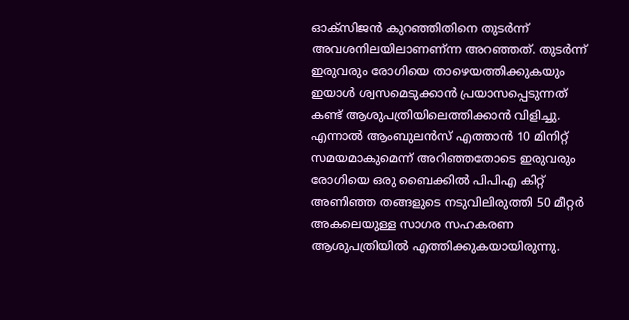ഓക്‌സിജന്‍ കുറഞ്ഞിതിനെ തുടര്‍ന്ന്‌ അവശനിലയിലാണണ്‌ന്ന അറഞ്ഞത്‌. തുടര്‍ന്ന്‌ ഇരുവരും രോഗിയെ താഴെയത്തിക്കുകയും ഇയാള്‍ ശ്വസമെടുക്കാന്‍ പ്രയാസപ്പെടുന്നത്‌ കണ്ട്‌ ആശുപത്രിയിലെത്തിക്കാന്‍ വിളിച്ചു. എന്നാല്‍ ആംബുലന്‍സ്‌ എത്താന്‍ 10 മിനിറ്റ്‌ സമയമാകുമെന്ന്‌ അറിഞ്ഞതോടെ ഇരുവരും രോഗിയെ ഒരു ബൈക്കില്‍ പിപിഎ കിറ്റ്‌ അണിഞ്ഞ തങ്ങളുടെ നടുവിലിരുത്തി 50 മീറ്റര്‍ അകലെയുള്ള സാഗര സഹകരണ ആശുപത്രിയില്‍ എത്തിക്കുകയായിരുന്നു.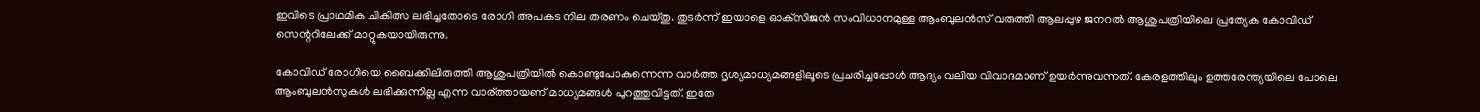ഇവിടെ പ്രാഥമിക ചികിത്സ ലഭിച്ചതോടെ രോഗി അപകട നില തരണം ചെയ്‌തു. തുടര്‍ന്ന്‌ ഇയാളെ ഓക്‌സിജന്‍ സംവിധാനമുള്ള ആംബുലന്‍സ്‌ വരുത്തി ആലപ്പുഴ ജനറല്‍ ആശുപത്രിയിലെ പ്രത്യേക കോവിഡ്‌ സെന്ററിലേക്ക്‌ മാറ്റുകയായിരുന്നു.

കോവിഡ്‌ രോഗിയെ ബൈക്കിലിരുത്തി ആശുപത്രിയില്‍ കൊണ്ടുപോകുന്നെന്ന വാര്‍ത്ത ദൃശ്യമാധ്യമങ്ങളിലൂടെ പ്രചരിച്ചപ്പോള്‍ ആദ്യം വലിയ വിവാദമാണ്‌ ഉയര്‍ന്നുവന്നത്‌. കേരളത്തിലും ഉത്തരേന്ത്യയിലെ പോലെ ആംബുലന്‍സുകള്‍ ലഭിക്കുന്നില്ല എന്ന വാര്‌ത്തായണ്‌ മാധ്യമങ്ങള്‍ പുറത്തുവിട്ടത്‌. ഇതേ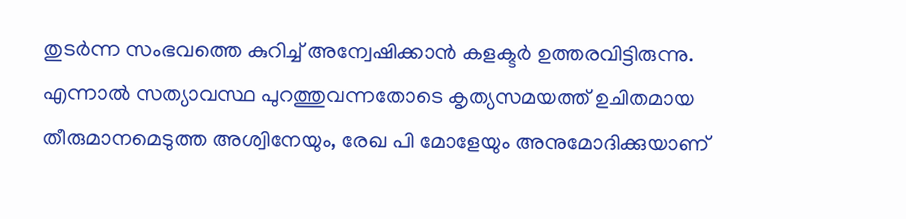തുടര്‍ന്ന സംഭവത്തെ കുറിച്ച്‌ അന്വേഷിക്കാന്‍ കളക്ടര്‍ ഉത്തരവിട്ടിരുന്നു. എന്നാല്‍ സത്യാവസ്ഥ പുറത്തുവന്നതോടെ കൃത്യസമയത്ത്‌ ഉചിതമായ തീരുമാനമെടുത്ത അശ്വിനേയും, രേഖ പി മോളേയും അനുമോദിക്കുയാണ്‌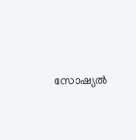സോഷ്യല്‍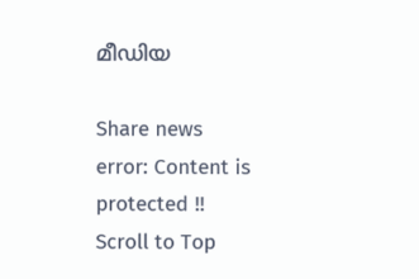മീഡിയ

Share news
error: Content is protected !!
Scroll to Top